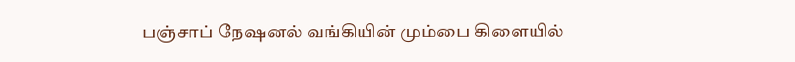பஞ்சாப் நேஷனல் வங்கியின் மும்பை கிளையில்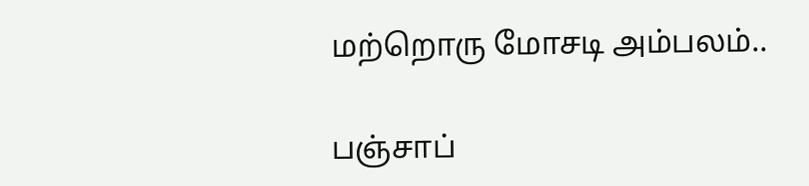மற்றொரு மோசடி அம்பலம்..

பஞ்சாப்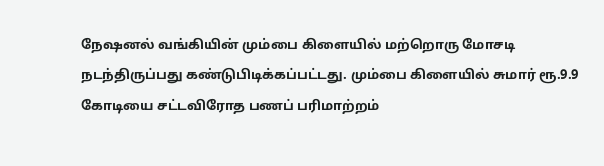நேஷனல் வங்கியின் மும்பை கிளையில் மற்றொரு மோசடி நடந்திருப்பது கண்டுபிடிக்கப்பட்டது. மும்பை கிளையில் சுமார் ரூ.9.9 கோடியை சட்டவிரோத பணப் பரிமாற்றம்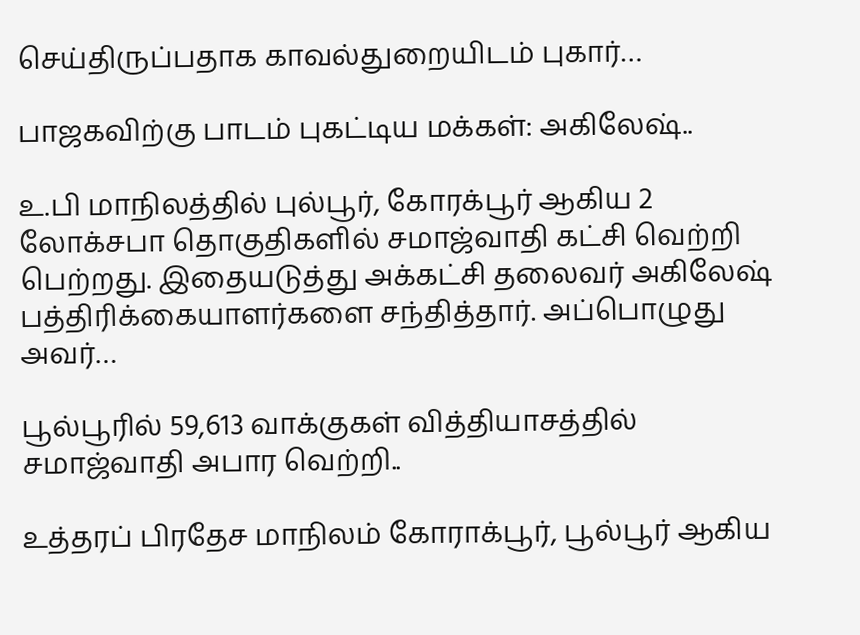செய்திருப்பதாக காவல்துறையிடம் புகார்…

பாஜகவிற்கு பாடம் புகட்டிய மக்கள்: அகிலேஷ்..

உ.பி மாநிலத்தில் புல்பூர், கோரக்பூர் ஆகிய 2 லோக்சபா தொகுதிகளில் சமாஜ்வாதி கட்சி வெற்றி பெற்றது. இதையடுத்து அக்கட்சி தலைவர் அகிலேஷ் பத்திரிக்கையாளர்களை சந்தித்தார். அப்பொழுது அவர்…

பூல்பூரில் 59,613 வாக்குகள் வித்தியாசத்தில் சமாஜ்வாதி அபார வெற்றி..

உத்தரப் பிரதேச மாநிலம் கோராக்பூர், பூல்பூர் ஆகிய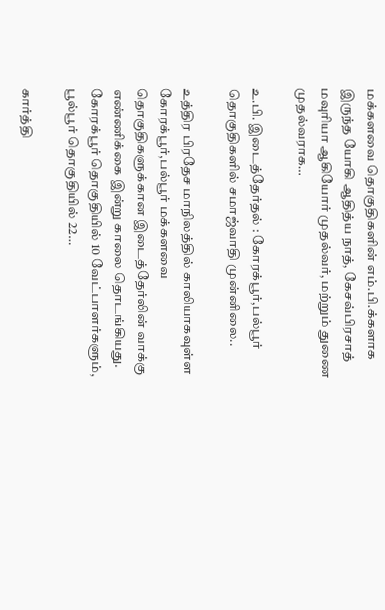மக்களவை தொகுதிகளின் எம்.பி.க்களாக இருந்த யோகி ஆதித்ய நாத், கேசவ்பிரசாத் மவுரியா ஆகியோர் முதல்வர், மற்றும் துணை முதல்வராக…

உ.பி. இடைத்தேர்தல் : கோரக்பூர்,பல்பூர் தொகுதிகளில் சமாஜ்வாதி முன்னிலை..

உத்திர பிரதேச மாநிலத்தில் காலியாகவுள்ள கோரக்பூர்,பல்பூர் மக்களவை தொகுதிகளுக்கான இடைத்தேர்லின் வாக்கு எண்ணிக்கை இன்று காலை தொடங்கியது. கோரக்பூர் தொகுதியில் 10 வேட்பாளர்களும், பூல்பூர் தொகுதியில் 22…

கார்த்தி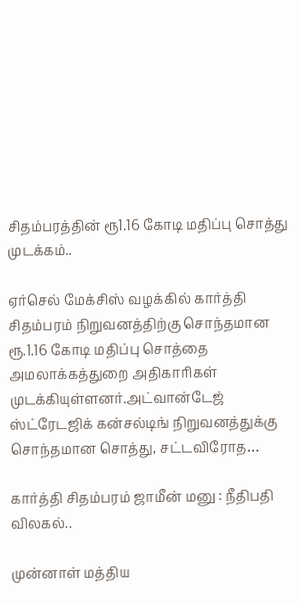சிதம்பரத்தின் ரூ1.16 கோடி மதிப்பு சொத்து முடக்கம்..

ஏர்செல் மேக்சிஸ் வழக்கில் கார்த்தி சிதம்பரம் நிறுவனத்திற்கு சொந்தமான ரூ.1.16 கோடி மதிப்பு சொத்தை அமலாக்கத்துறை அதிகாரிகள் முடக்கியுள்ளனர்.அட்வான்டேஜ் ஸ்ட்ரேடஜிக் கன்சல்டிங் நிறுவனத்துக்கு சொந்தமான சொத்து, சட்டவிரோத…

கார்த்தி சிதம்பரம் ஜாமீன் மனு : நீதிபதி விலகல்..

முன்னாள் மத்திய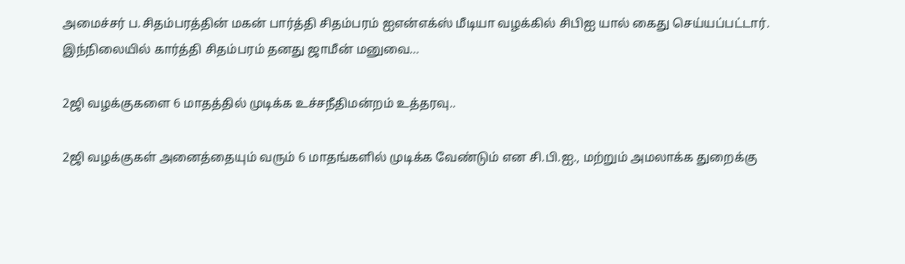அமைச்சர் ப.சிதம்பரத்தின் மகன் பார்த்தி சிதம்பரம் ஐஎன்எக்ஸ் மீடியா வழக்கில் சிபிஐ யால் கைது செய்யப்பட்டார். இந்நிலையில் கார்த்தி சிதம்பரம் தனது ஜாமீன் மனுவை…

2ஜி வழக்குகளை 6 மாதத்தில் முடிக்க உச்சநீதிமன்றம் உத்தரவு..

2ஜி வழக்குகள் அனைத்தையும் வரும் 6 மாதங்களில் முடிக்க வேண்டும் என சி.பி.ஐ., மற்றும் அமலாக்க துறைக்கு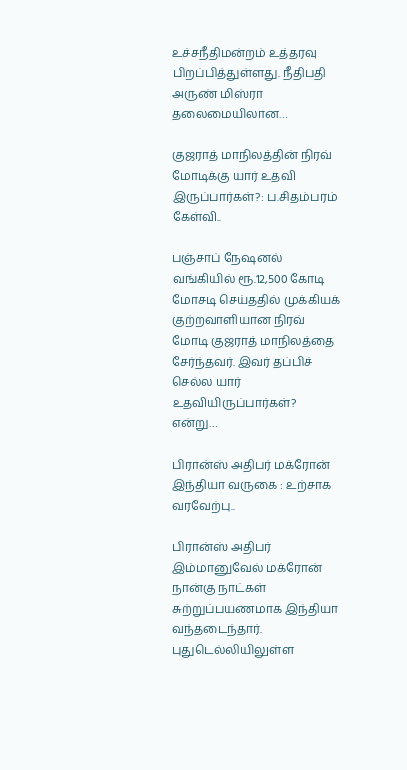உச்சநீதிமன்றம் உத்தரவு பிறப்பித்துள்ளது. நீதிபதி அருண் மிஸ்ரா தலைமையிலான…

குஜராத் மாநிலத்தின் நிரவ் மோடிக்கு யார் உதவி இருப்பார்கள்?: ப.சிதம்பரம் கேள்வி..

பஞ்சாப் நேஷனல் வங்கியில் ரூ.12,500 கோடி மோசடி செய்ததில் முக்கியக் குற்றவாளியான நிரவ் மோடி குஜராத் மாநிலத்தை சேர்ந்தவர். இவர் தப்பிச் செல்ல யார் உதவியிருப்பார்கள்? என்று…

பிரான்ஸ் அதிபர் மக்ரோன் இந்தியா வருகை : உற்சாக வரவேற்பு..

பிரான்ஸ் அதிபர் இம்மானுவேல் மக்ரோன் நான்கு நாட்கள் சுற்றுப்பயணமாக இந்தியா வந்தடைந்தார். புதுடெல்லியிலுள்ள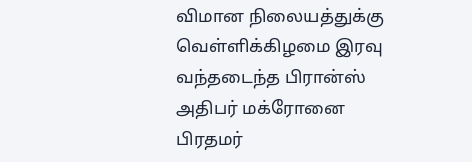விமான நிலையத்துக்கு வெள்ளிக்கிழமை இரவு வந்தடைந்த பிரான்ஸ் அதிபர் மக்ரோனை பிரதமர்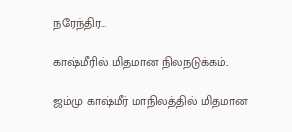நரேந்திர…

காஷ்மீரில் மிதமான நிலநடுக்கம்..

ஜம்மு காஷ்மீர் மாநிலத்தில் மிதமான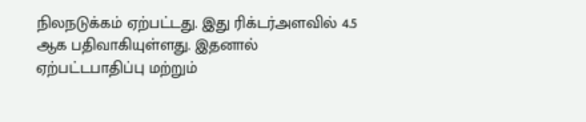நிலநடுக்கம் ஏற்பட்டது. இது ரிக்டர்அளவில் 4.5 ஆக பதிவாகியுள்ளது. இதனால் ஏற்பட்டபாதிப்பு மற்றும்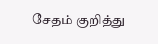சேதம் குறித்து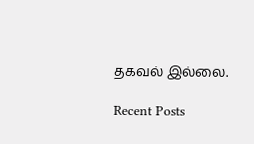தகவல் இல்லை.

Recent Posts